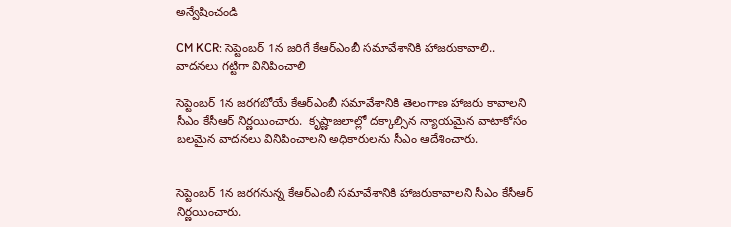అన్వేషించండి

CM KCR: సెప్టెంబర్ 1న జరిగే కేఆర్ఎంబీ సమావేశానికి హాజరుకావాలి.. వాదనలు గట్టిగా వినిపించాలి

సెప్టెంబర్ 1న జరగబోయే కేఆర్‌ఎంబీ సమావేశానికి తెలంగాణ హాజరు కావాలని సీఎం కేసీఆర్‌ నిర్ణయించారు.  కృష్ణాజలాల్లో దక్కాల్సిన న్యాయమైన వాటాకోసం బలమైన వాదనలు వినిపించాలని అధికారులను సీఎం ఆదేశించారు.


సెప్టెంబర్ 1న జరగనున్న కేఆర్ఎంబీ సమావేశానికి హాజరుకావాలని సీఎం కేసీఆర్ నిర్ణయించారు.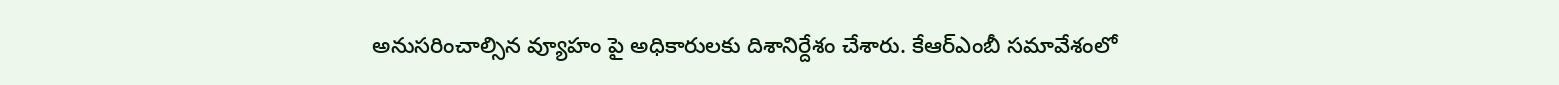అనుసరించాల్సిన వ్యూహం పై అధికారులకు దిశానిర్దేశం చేశారు. కేఆర్ఎంబీ సమావేశంలో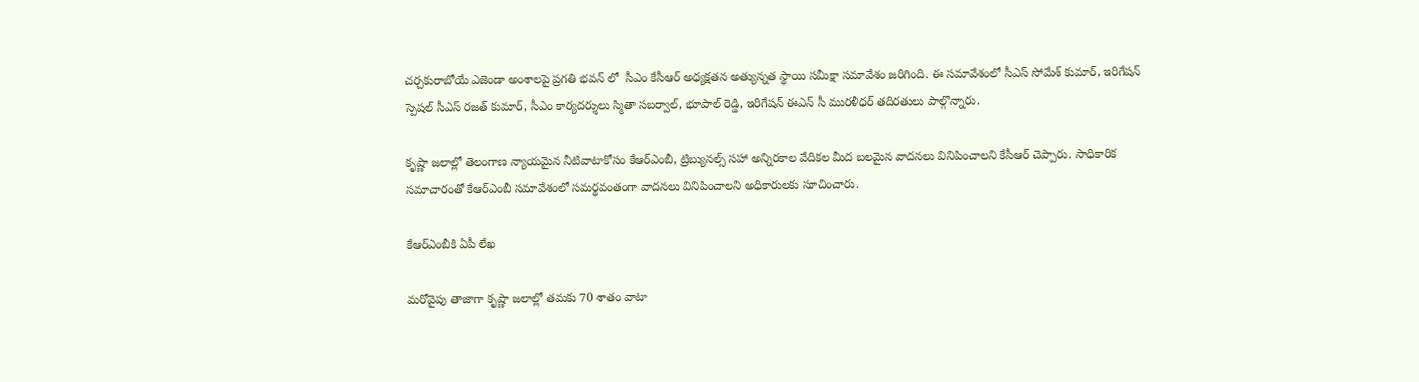చర్చకురాబోయే ఎజెండా అంశాలపై ప్రగతి భవన్ లో  సీఎం కేసీఆర్‌ అధ్యక్షతన అత్యున్నత స్థాయి సమీక్షా సమావేశం జరిగింది. ఈ సమావేశంలో సీఎస్ సోమేశ్ కుమార్, ఇరిగేషన్ స్పెషల్ సీఎస్ రజత్ కుమార్, సీఎం కార్యదర్శులు స్మితా సబర్వాల్, భూపాల్ రెడ్డి, ఇరిగేషన్ ఈఎన్ సీ మురళీధర్ తదిరతులు పాల్గొన్నారు.

కృష్ణా జలాల్లో తెలంగాణ న్యాయమైన నీటివాటాకోసం కేఆర్ఎంబీ, ట్రిబ్యునల్స్ సహా అన్నిరకాల వేదికల మీద బలమైన వాదనలు వినిపించాలని కేసీఆర్ చెప్పారు. సాధికారిక సమాచారంతో కేఆర్ఎంబీ సమావేశంలో సమర్థవంతంగా వాదనలు వినిపించాలని అధికారులకు సూచించారు.

కేఆర్ఎంబీకి ఏపీ లేఖ

మరోవైపు తాజాగా కృష్ణా జలాల్లో తమకు 70 శాతం వాటా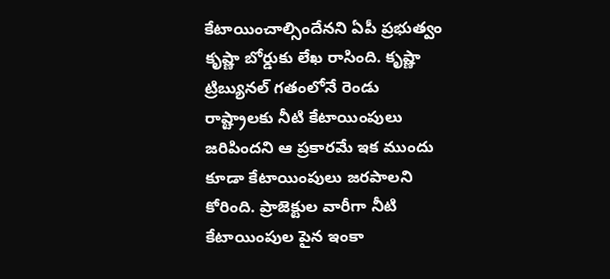కేటాయించాల్సిందేనని ఏపీ ప్రభుత్వం కృష్ణా బోర్డుకు లేఖ రాసింది. కృష్ణా ట్రిబ్యునల్ గతంలోనే రెండు రాష్ట్రాలకు నీటి కేటాయింపులు జరిపిందని ఆ ప్రకారమే ఇక ముందు కూడా కేటాయింపులు జరపాలని కోరింది. ప్రాజెక్టుల వారీగా నీటి కేటాయింపుల పైన ఇంకా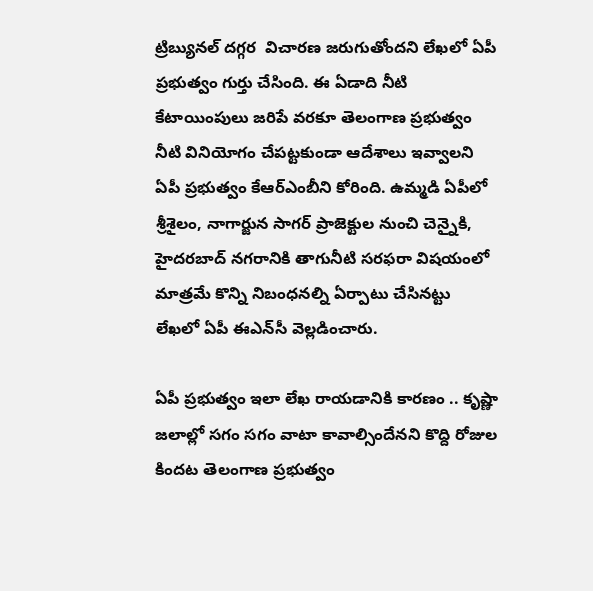ట్రిబ్యునల్ దగ్గర  విచారణ జరుగుతోందని లేఖలో ఏపీ ప్రభుత్వం గుర్తు చేసింది. ఈ ఏడాది నీటి కేటాయింపులు జరిపే వరకూ తెలంగాణ ప్రభుత్వం నీటి వినియోగం చేపట్టకుండా ఆదేశాలు ఇవ్వాలని ఏపీ ప్రభుత్వం కేఆర్‌ఎంబీని కోరింది. ఉమ్మడి ఏపీలో శ్రీశైలం, నాగార్జున సాగర్ ప్రాజెక్టుల నుంచి చెన్నైకి, హైదరబాద్ నగరానికి తాగునీటి సరఫరా విషయంలో మాత్రమే కొన్ని నిబంధనల్ని ఏర్పాటు చేసినట్టు లేఖలో ఏపీ ఈఎన్‌సీ వెల్లడించారు.

ఏపీ ప్రభుత్వం ఇలా లేఖ రాయడానికి కారణం .. కృష్ణా జలాల్లో సగం సగం వాటా కావాల్సిందేనని కొద్ది రోజుల కిందట తెలంగాణ ప్రభుత్వం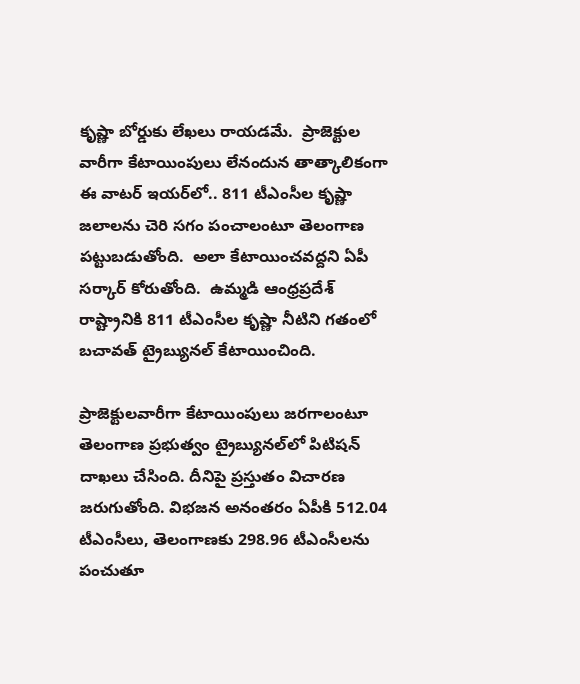కృష్ణా బోర్డుకు లేఖలు రాయడమే.  ప్రాజెక్టుల వారీగా కేటాయింపులు లేనందున తాత్కాలికంగా ఈ వాటర్‌ ఇయర్‌లో.. 811 టీఎంసీల కృష్ణా జలాలను చెరి సగం పంచాలంటూ తెలంగాణ పట్టుబడుతోంది.  అలా కేటాయించవద్దని ఏపీ సర్కార్ కోరుతోంది.  ఉమ్మడి ఆంధ్రప్రదేశ్‌ రాష్ట్రానికి 811 టీఎంసీల కృష్ణా నీటిని గతంలో బచావత్‌ ట్రైబ్యునల్‌ కేటాయించింది.

ప్రాజెక్టులవారీగా కేటాయింపులు జరగాలంటూ తెలంగాణ ప్రభుత్వం ట్రైబ్యునల్‌లో పిటిషన్‌ దాఖలు చేసింది. దీనిపై ప్రస్తుతం విచారణ జరుగుతోంది. విభజన అనంతరం ఏపీకి 512.04 టీఎంసీలు, తెలంగాణకు 298.96 టీఎంసీలను పంచుతూ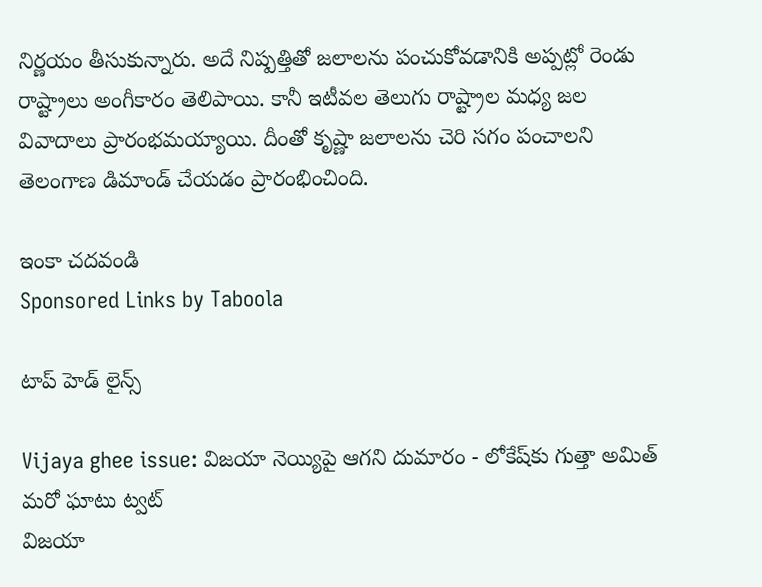నిర్ణయం తీసుకున్నారు. అదే నిష్పత్తితో జలాలను పంచుకోవడానికి అప్పట్లో రెండు రాష్ట్రాలు అంగీకారం తెలిపాయి. కానీ ఇటీవల తెలుగు రాష్ట్రాల మధ్య జల వివాదాలు ప్రారంభమయ్యాయి. దీంతో కృష్ణా జలాలను చెరి సగం పంచాలని తెలంగాణ డిమాండ్ చేయడం ప్రారంభించింది.

ఇంకా చదవండి
Sponsored Links by Taboola

టాప్ హెడ్ లైన్స్

Vijaya ghee issue: విజయా నెయ్యిపై ఆగని దుమారం - లోకేష్‌కు గుత్తా అమిత్ మరో ఘాటు ట్వట్
విజయా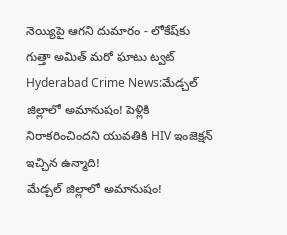నెయ్యిపై ఆగని దుమారం - లోకేష్‌కు గుత్తా అమిత్ మరో ఘాటు ట్వట్
Hyderabad Crime News:మేడ్చల్‌ జిల్లాలో అమానుషం! పెళ్లికి నిరాకరించిందని యువతికి HIV ఇంజెక్షన్ ఇచ్చిన ఉన్మాది!
మేడ్చల్‌ జిల్లాలో అమానుషం!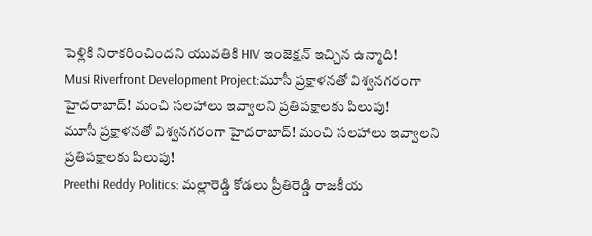పెళ్లికి నిరాకరించిందని యువతికి HIV ఇంజెక్షన్ ఇచ్చిన ఉన్మాది!
Musi Riverfront Development Project:మూసీ ప్రక్షాళనతో విశ్వనగరంగా హైదరాబాద్‌! మంచి సలహాలు ఇవ్వాలని ప్రతిపక్షాలకు పిలుపు!
మూసీ ప్రక్షాళనతో విశ్వనగరంగా హైదరాబాద్‌! మంచి సలహాలు ఇవ్వాలని ప్రతిపక్షాలకు పిలుపు!
Preethi Reddy Politics: మల్లారెడ్డి కోడలు ప్రీతిరెడ్డి రాజకీయ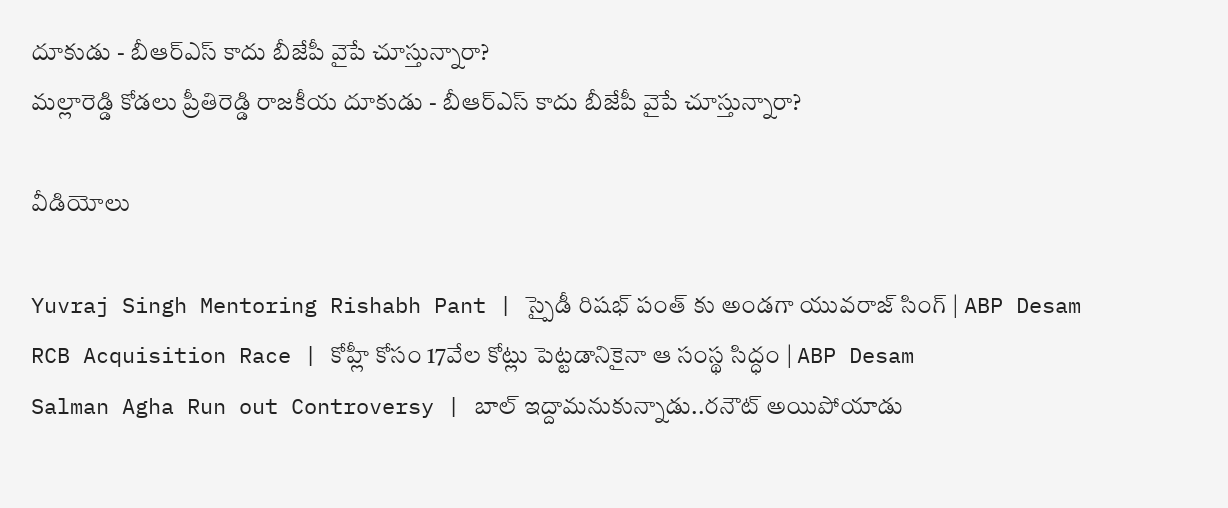దూకుడు - బీఆర్ఎస్ కాదు బీజేపీ వైపే చూస్తున్నారా?
మల్లారెడ్డి కోడలు ప్రీతిరెడ్డి రాజకీయ దూకుడు - బీఆర్ఎస్ కాదు బీజేపీ వైపే చూస్తున్నారా?

వీడియోలు

Yuvraj Singh Mentoring Rishabh Pant | స్పైడీ రిషభ్ పంత్ కు అండగా యువరాజ్ సింగ్ | ABP Desam
RCB Acquisition Race | కోహ్లీ కోసం 17వేల కోట్లు పెట్టడానికైనా ఆ సంస్థ సిద్ధం | ABP Desam
Salman Agha Run out Controversy | బాల్ ఇద్దామనుకున్నాడు..రనౌట్ అయిపోయాడు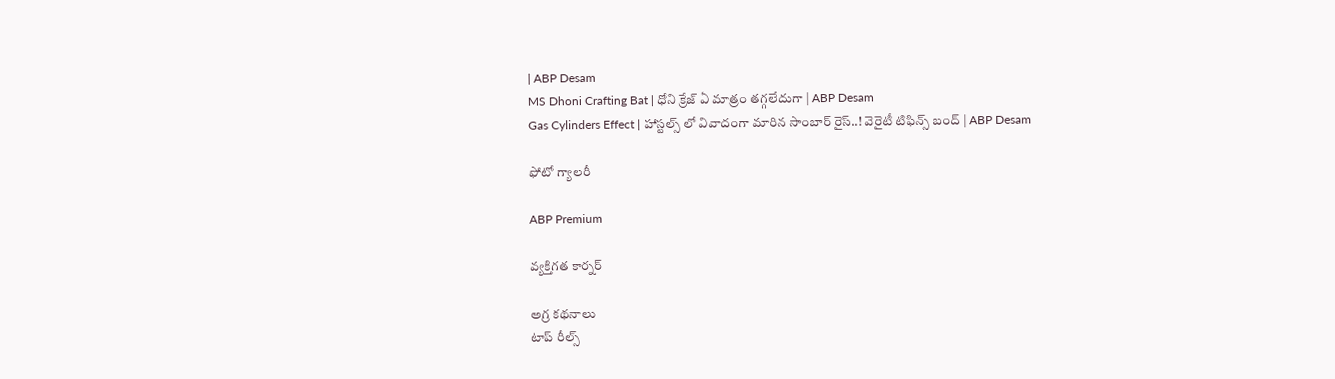| ABP Desam
MS Dhoni Crafting Bat | ధోని క్రేజ్ ఏ మాత్రం తగ్గలేదుగా | ABP Desam
Gas Cylinders Effect | హాస్టల్స్ లో వివాదంగా మారిన సాంబార్ రైస్..! వెరైటీ టిఫిన్స్ బంద్ | ABP Desam

ఫోటో గ్యాలరీ

ABP Premium

వ్యక్తిగత కార్నర్

అగ్ర కథనాలు
టాప్ రీల్స్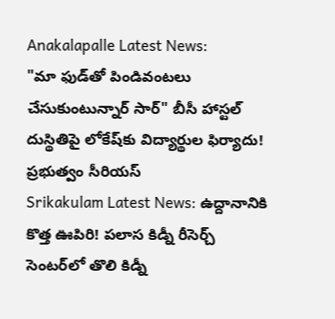Anakalapalle Latest News:
"మా ఫుడ్‌తో పిండివంటలు చేసుకుంటున్నార్‌ సార్" బీసీ హాస్టల్‌ దుస్థితిపై లోకేష్‌కు విద్యార్థుల ఫిర్యాదు! ప్రభుత్వం సీరియస్
Srikakulam Latest News: ఉద్దానానికి కొత్త ఊపిరి! పలాస కిడ్నీ రీసెర్చ్ సెంటర్‌లో తొలి కిడ్నీ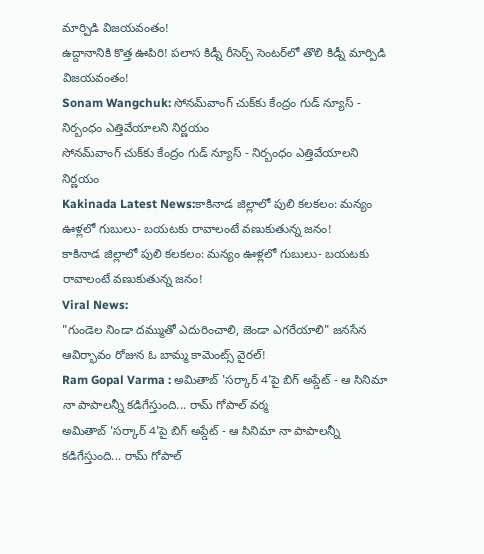మార్పిడి విజయవంతం!
ఉద్దానానికి కొత్త ఊపిరి! పలాస కిడ్నీ రీసెర్చ్ సెంటర్‌లో తొలి కిడ్నీ మార్పిడి విజయవంతం!
Sonam Wangchuk: సోనమ్‌వాంగ్ చుక్‌కు కేంద్రం గుడ్ న్యూస్ - నిర్బంధం ఎత్తివేయాలని నిర్ణయం
సోనమ్‌వాంగ్ చుక్‌కు కేంద్రం గుడ్ న్యూస్ - నిర్బంధం ఎత్తివేయాలని నిర్ణయం
Kakinada Latest News:కాకినాడ జిల్లాలో పులి కలకలం: మన్యం ఊళ్లలో గుబులు- బయటకు రావాలంటే వణుకుతున్న జనం!
కాకినాడ జిల్లాలో పులి కలకలం: మన్యం ఊళ్లలో గుబులు- బయటకు రావాలంటే వణుకుతున్న జనం!
Viral News:
"గుండెల నిండా దమ్ముతో ఎదురించాలి, జెండా ఎగరేయాలి" జనసేన ఆవిర్భావం రోజున ఓ బామ్మ కామెంట్స్ వైరల్‌!
Ram Gopal Varma : అమితాబ్ 'సర్కార్ 4'పై బిగ్ అప్డేట్ - ఆ సినిమా నా పాపాలన్నీ కడిగేస్తుంది... రామ్ గోపాల్ వర్మ
అమితాబ్ 'సర్కార్ 4'పై బిగ్ అప్డేట్ - ఆ సినిమా నా పాపాలన్నీ కడిగేస్తుంది... రామ్ గోపాల్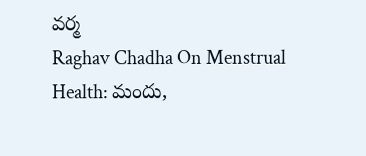వర్మ
Raghav Chadha On Menstrual Health: మందు,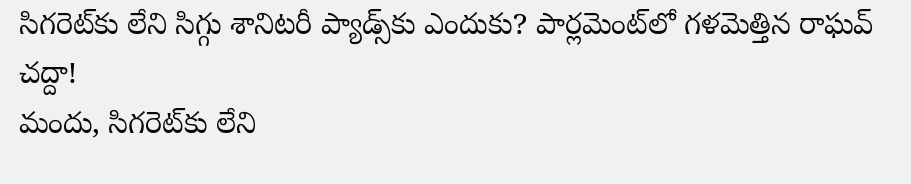సిగరెట్‌కు లేని సిగ్గు శానిటరీ ప్యాడ్స్‌కు ఎందుకు? పార్లమెంట్‌లో గళమెత్తిన రాఘవ్‌ చద్దా!
మందు, సిగరెట్‌కు లేని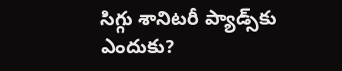సిగ్గు శానిటరీ ప్యాడ్స్‌కు ఎందుకు?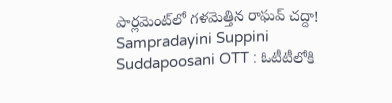పార్లమెంట్‌లో గళమెత్తిన రాఘవ్‌ చద్దా!
Sampradayini Suppini Suddapoosani OTT : ఓటీటీలోకి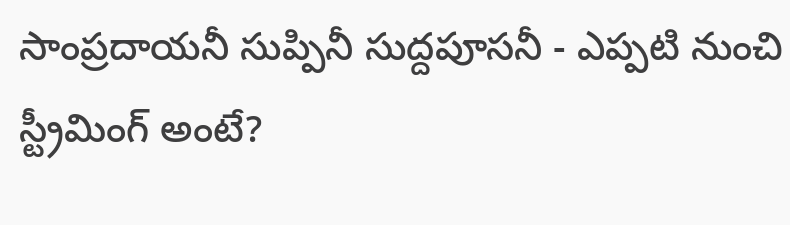సాంప్రదాయనీ సుప్పినీ సుద్దపూసనీ - ఎప్పటి నుంచి స్ట్రీమింగ్ అంటే?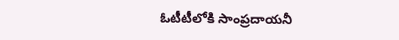ఓటీటీలోకి సాంప్రదాయనీ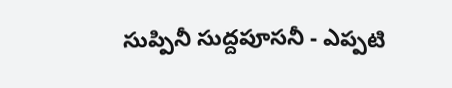సుప్పినీ సుద్దపూసనీ - ఎప్పటి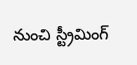నుంచి స్ట్రీమింగ్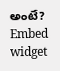అంటే?
Embed widget